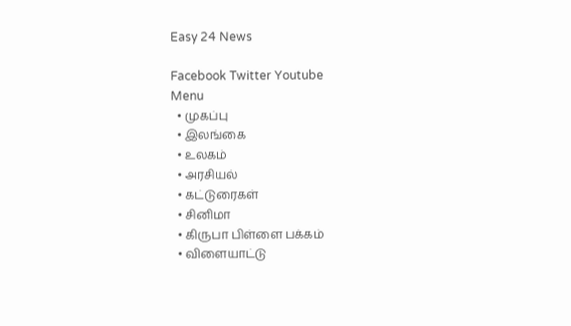Easy 24 News

Facebook Twitter Youtube
Menu
  • முகப்பு
  • இலங்கை
  • உலகம்
  • அரசியல்
  • கட்டுரைகள்
  • சினிமா
  • கிருபா பிள்ளை பக்கம்
  • விளையாட்டு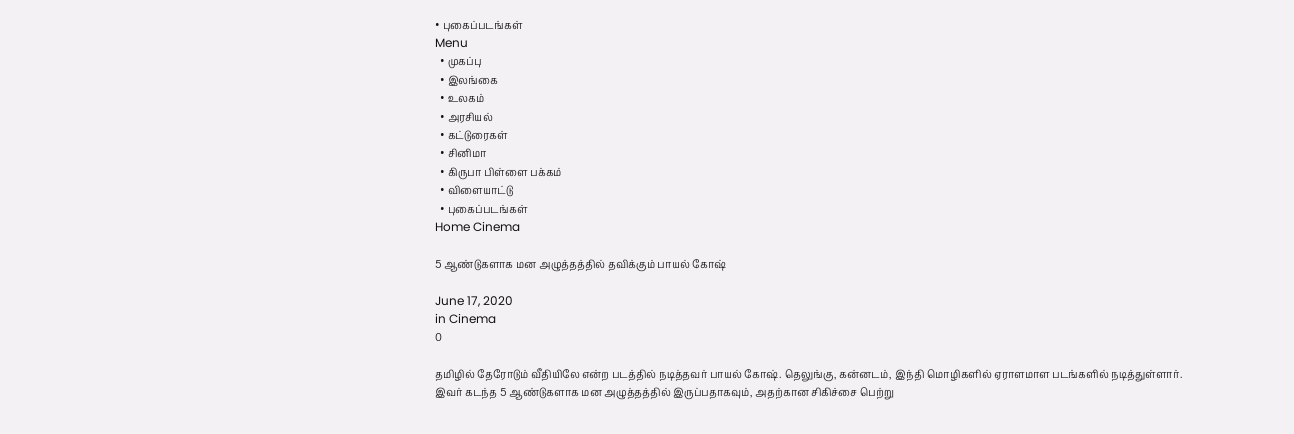• புகைப்படங்கள்
Menu
  • முகப்பு
  • இலங்கை
  • உலகம்
  • அரசியல்
  • கட்டுரைகள்
  • சினிமா
  • கிருபா பிள்ளை பக்கம்
  • விளையாட்டு
  • புகைப்படங்கள்
Home Cinema

5 ஆண்டுகளாக மன அழுத்தத்தில் தவிக்கும் பாயல் கோஷ்

June 17, 2020
in Cinema
0

தமிழில் தேரோடும் வீதியிலே என்ற படத்தில் நடித்தவர் பாயல் கோஷ். தெலுங்கு, கன்னடம், இந்தி மொழிகளில் ஏராளமாள படங்களில் நடித்துள்ளார். இவர் கடந்த 5 ஆண்டுகளாக மன அழுத்தத்தில் இருப்பதாகவும், அதற்கான சிகிச்சை பெற்று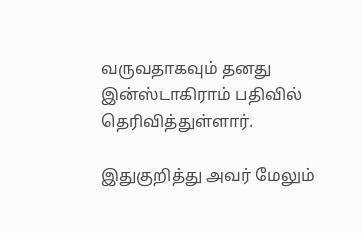வருவதாகவும் தனது இன்ஸ்டாகிராம் பதிவில் தெரிவித்துள்ளார்.

இதுகுறித்து அவர் மேலும்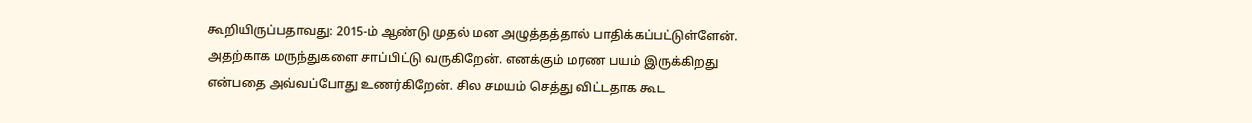கூறியிருப்பதாவது: 2015-ம் ஆண்டு முதல் மன அழுத்தத்தால் பாதிக்கப்பட்டுள்ளேன். அதற்காக மருந்துகளை சாப்பிட்டு வருகிறேன். எனக்கும் மரண பயம் இருக்கிறது என்பதை அவ்வப்போது உணர்கிறேன். சில சமயம் செத்து விட்டதாக கூட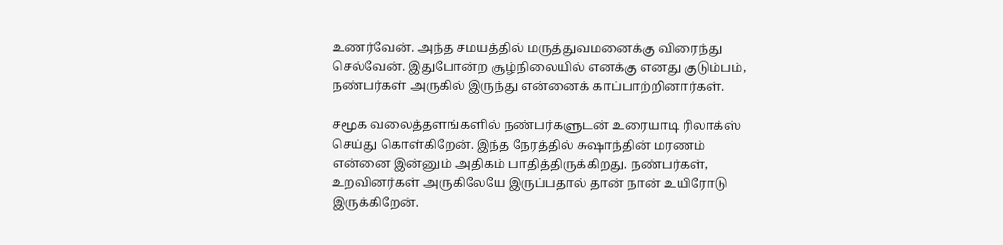உணர்வேன். அந்த சமயத்தில் மருத்துவமனைக்கு விரைந்து செல்வேன். இதுபோன்ற சூழ்நிலையில் எனக்கு எனது குடும்பம், நண்பர்கள் அருகில் இருந்து என்னைக் காப்பாற்றினார்கள்.

சமூக வலைத்தளங்களில் நண்பர்களுடன் உரையாடி ரிலாக்ஸ் செய்து கொள்கிறேன். இந்த நேரத்தில் சுஷாந்தின் மரணம் என்னை இன்னும் அதிகம் பாதித்திருக்கிறது. நண்பர்கள், உறவினர்கள் அருகிலேயே இருப்பதால் தான் நான் உயிரோடு இருக்கிறேன்.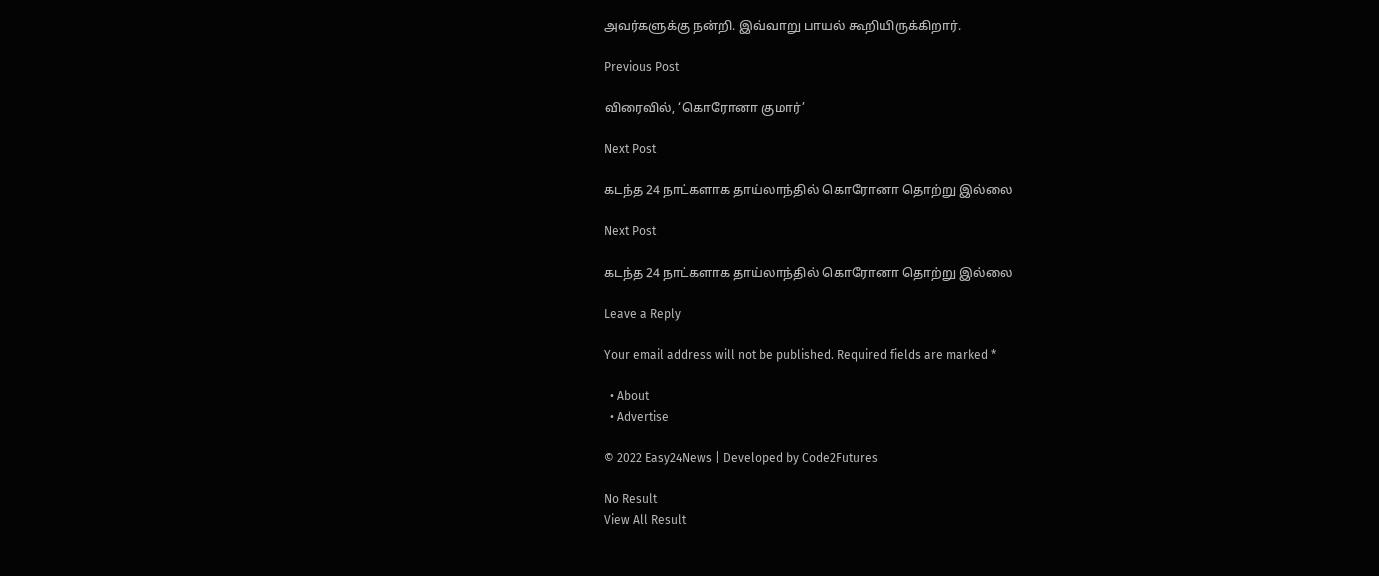அவர்களுக்கு நன்றி. இவ்வாறு பாயல் கூறியிருக்கிறார்.

Previous Post

விரைவில், ‘கொரோனா குமார்’

Next Post

கடந்த 24 நாட்களாக தாய்லாந்தில் கொரோனா தொற்று இல்லை

Next Post

கடந்த 24 நாட்களாக தாய்லாந்தில் கொரோனா தொற்று இல்லை

Leave a Reply

Your email address will not be published. Required fields are marked *

  • About
  • Advertise

© 2022 Easy24News | Developed by Code2Futures

No Result
View All Result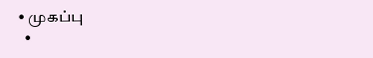• முகப்பு
  •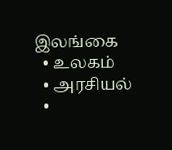இலங்கை
  • உலகம்
  • அரசியல்
  •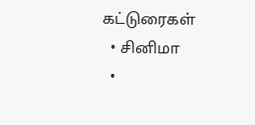கட்டுரைகள்
  • சினிமா
  •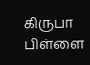கிருபா பிள்ளை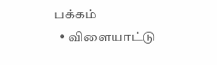பக்கம்
  • விளையாட்டு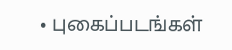• புகைப்படங்கள்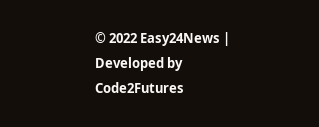© 2022 Easy24News | Developed by Code2Futures